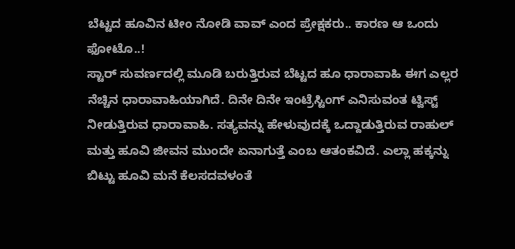ಬೆಟ್ಟದ ಹೂವಿನ ಟೀಂ ನೋಡಿ ವಾವ್ ಎಂದ ಪ್ರೇಕ್ಷಕರು.. ಕಾರಣ ಆ ಒಂದು ಫೋಟೊ..!
ಸ್ಟಾರ್ ಸುವರ್ಣದಲ್ಲಿ ಮೂಡಿ ಬರುತ್ತಿರುವ ಬೆಟ್ಟದ ಹೂ ಧಾರಾವಾಹಿ ಈಗ ಎಲ್ಲರ ನೆಚ್ಚಿನ ಧಾರಾವಾಹಿಯಾಗಿದೆ. ದಿನೇ ದಿನೇ ಇಂಟ್ರೆಸ್ಟಿಂಗ್ ಎನಿಸುವಂತ ಟ್ವಿಸ್ಟ್ ನೀಡುತ್ತಿರುವ ಧಾರಾವಾಹಿ. ಸತ್ಯವನ್ನು ಹೇಳುವುದಕ್ಕೆ ಒದ್ದಾಡುತ್ತಿರುವ ರಾಹುಲ್ ಮತ್ತು ಹೂವಿ ಜೀವನ ಮುಂದೇ ಏನಾಗುತ್ತೆ ಎಂಬ ಆತಂಕವಿದೆ. ಎಲ್ಲಾ ಹಕ್ಕನ್ನು ಬಿಟ್ಟು ಹೂವಿ ಮನೆ ಕೆಲಸದವಳಂತೆ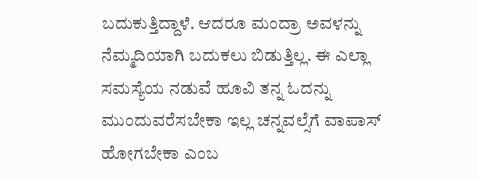ಬದುಕುತ್ತಿದ್ದಾಳೆ. ಆದರೂ ಮಂದ್ರಾ ಅವಳನ್ನು ನೆಮ್ಮದಿಯಾಗಿ ಬದುಕಲು ಬಿಡುತ್ತಿಲ್ಲ. ಈ ಎಲ್ಲಾ ಸಮಸ್ಯೆಯ ನಡುವೆ ಹೂವಿ ತನ್ನ ಓದನ್ನು ಮುಂದುವರೆಸಬೇಕಾ ಇಲ್ಲ ಚನ್ನವಲ್ಸೆಗೆ ವಾಪಾಸ್ ಹೋಗಬೇಕಾ ಎಂಬ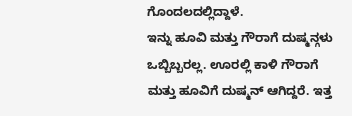ಗೊಂದಲದಲ್ಲಿದ್ದಾಳೆ.
ಇನ್ನು ಹೂವಿ ಮತ್ತು ಗೌರಾಗೆ ದುಷ್ಮನ್ಗಳು ಒಬ್ಬಿಬ್ಬರಲ್ಲ. ಊರಲ್ಲಿ ಕಾಳಿ ಗೌರಾಗೆ ಮತ್ತು ಹೂವಿಗೆ ದುಷ್ಮನ್ ಆಗಿದ್ದರೆ. ಇತ್ತ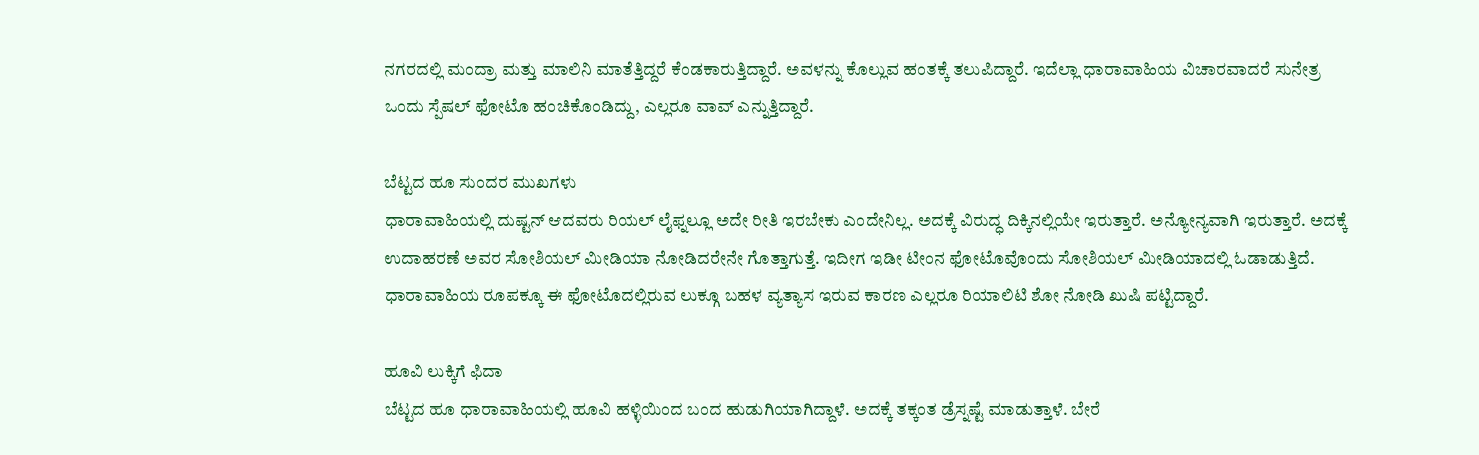ನಗರದಲ್ಲಿ ಮಂದ್ರಾ ಮತ್ತು ಮಾಲಿನಿ ಮಾತೆತ್ತಿದ್ದರೆ ಕೆಂಡಕಾರುತ್ತಿದ್ದಾರೆ. ಅವಳನ್ನು ಕೊಲ್ಲುವ ಹಂತಕ್ಕೆ ತಲುಪಿದ್ದಾರೆ. ಇದೆಲ್ಲಾ ಧಾರಾವಾಹಿಯ ವಿಚಾರವಾದರೆ ಸುನೇತ್ರ ಒಂದು ಸ್ಪೆಷಲ್ ಫೋಟೊ ಹಂಚಿಕೊಂಡಿದ್ದು, ಎಲ್ಲರೂ ವಾವ್ ಎನ್ನುತ್ತಿದ್ದಾರೆ.

ಬೆಟ್ಟದ ಹೂ ಸುಂದರ ಮುಖಗಳು
ಧಾರಾವಾಹಿಯಲ್ಲಿ ದುಷ್ಟನ್ ಆದವರು ರಿಯಲ್ ಲೈಫ್ನಲ್ಲೂ ಅದೇ ರೀತಿ ಇರಬೇಕು ಎಂದೇನಿಲ್ಲ. ಅದಕ್ಕೆ ವಿರುದ್ಧ ದಿಕ್ಕಿನಲ್ಲಿಯೇ ಇರುತ್ತಾರೆ. ಅನ್ಯೋನ್ಯವಾಗಿ ಇರುತ್ತಾರೆ. ಅದಕ್ಕೆ ಉದಾಹರಣೆ ಅವರ ಸೋಶಿಯಲ್ ಮೀಡಿಯಾ ನೋಡಿದರೇನೇ ಗೊತ್ತಾಗುತ್ತೆ. ಇದೀಗ ಇಡೀ ಟೀಂನ ಫೋಟೊವೊಂದು ಸೋಶಿಯಲ್ ಮೀಡಿಯಾದಲ್ಲಿ ಓಡಾಡುತ್ತಿದೆ. ಧಾರಾವಾಹಿಯ ರೂಪಕ್ಕೂ ಈ ಫೋಟೊದಲ್ಲಿರುವ ಲುಕ್ಗೂ ಬಹಳ ವ್ಯತ್ಯಾಸ ಇರುವ ಕಾರಣ ಎಲ್ಲರೂ ರಿಯಾಲಿಟಿ ಶೋ ನೋಡಿ ಖುಷಿ ಪಟ್ಟಿದ್ದಾರೆ.

ಹೂವಿ ಲುಕ್ಕಿಗೆ ಫಿದಾ
ಬೆಟ್ಟದ ಹೂ ಧಾರಾವಾಹಿಯಲ್ಲಿ ಹೂವಿ ಹಳ್ಳಿಯಿಂದ ಬಂದ ಹುಡುಗಿಯಾಗಿದ್ದಾಳೆ. ಅದಕ್ಕೆ ತಕ್ಕಂತ ಡ್ರೆಸ್ನಷ್ಟೆ ಮಾಡುತ್ತಾಳೆ. ಬೇರೆ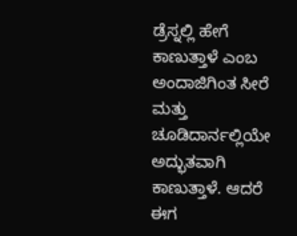ಡ್ರೆಸ್ನಲ್ಲಿ ಹೇಗೆ ಕಾಣುತ್ತಾಳೆ ಎಂಬ ಅಂದಾಜಿಗಿಂತ ಸೀರೆ ಮತ್ತು ಚೂಡಿದಾರ್ನಲ್ಲಿಯೇ ಅದ್ಭುತವಾಗಿ ಕಾಣುತ್ತಾಳೆ. ಆದರೆ ಈಗ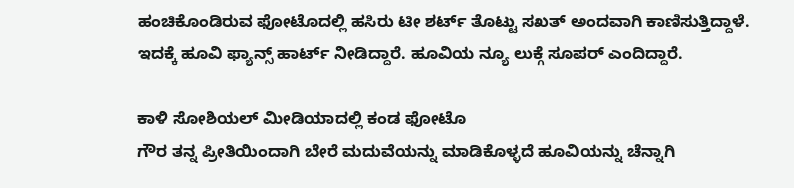ಹಂಚಿಕೊಂಡಿರುವ ಫೋಟೊದಲ್ಲಿ ಹಸಿರು ಟೀ ಶರ್ಟ್ ತೊಟ್ಟು ಸಖತ್ ಅಂದವಾಗಿ ಕಾಣಿಸುತ್ತಿದ್ದಾಳೆ. ಇದಕ್ಕೆ ಹೂವಿ ಫ್ಯಾನ್ಸ್ ಹಾರ್ಟ್ ನೀಡಿದ್ದಾರೆ. ಹೂವಿಯ ನ್ಯೂ ಲುಕ್ಗೆ ಸೂಪರ್ ಎಂದಿದ್ದಾರೆ.

ಕಾಳಿ ಸೋಶಿಯಲ್ ಮೀಡಿಯಾದಲ್ಲಿ ಕಂಡ ಫೋಟೊ
ಗೌರ ತನ್ನ ಪ್ರೀತಿಯಿಂದಾಗಿ ಬೇರೆ ಮದುವೆಯನ್ನು ಮಾಡಿಕೊಳ್ಳದೆ ಹೂವಿಯನ್ನು ಚೆನ್ನಾಗಿ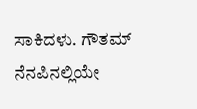ಸಾಕಿದಳು. ಗೌತಮ್ ನೆನಪಿನಲ್ಲಿಯೇ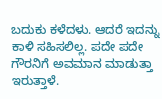ಬದುಕು ಕಳೆದಳು. ಆದರೆ ಇದನ್ನು ಕಾಳಿ ಸಹಿಸಲಿಲ್ಲ. ಪದೇ ಪದೇ ಗೌರನಿಗೆ ಅವಮಾನ ಮಾಡುತ್ತಾ ಇರುತ್ತಾಳೆ.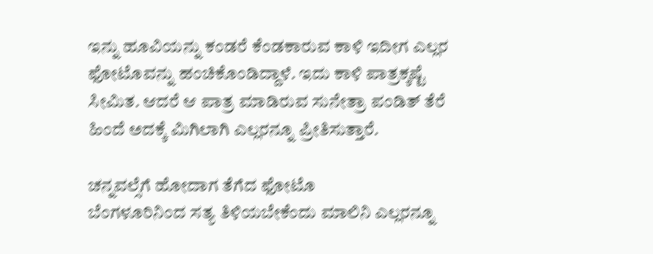ಇನ್ನು ಹೂವಿಯನ್ನು ಕಂಡರೆ ಕೆಂಡಕಾರುವ ಕಾಳಿ ಇದೀಗ ಎಲ್ಲರ ಫೋಟೊವನ್ನು ಹಂಚಿಕೊಂಡಿದ್ದಾಳೆ. ಇದು ಕಾಳಿ ಪಾತ್ರಕ್ಕಷ್ಟೆ ಸೀಮಿತ. ಆದರೆ ಆ ಪಾತ್ರ ಮಾಡಿರುವ ಸುನೇತ್ರಾ ಪಂಡಿತ್ ತೆರೆ ಹಿಂದೆ ಅದಕ್ಕೆ ಮಿಗಿಲಾಗಿ ಎಲ್ಲರನ್ನೂ ಪ್ರೀತಿಸುತ್ತಾರೆ.

ಚನ್ನವಲ್ಸೆಗೆ ಹೋದಾಗ ತೆಗೆದ ಫೋಟೊ
ಬೆಂಗಳೂರಿನಿಂದ ಸತ್ಯ ತಿಳಿಯಬೇಕೆಂದು ಮಾಲಿನಿ ಎಲ್ಲರನ್ನೂ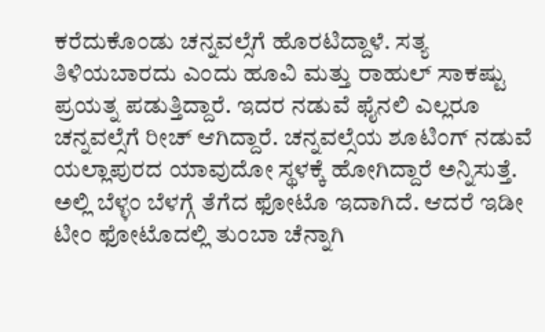ಕರೆದುಕೊಂಡು ಚನ್ನವಲ್ಸೆಗೆ ಹೊರಟಿದ್ದಾಳೆ. ಸತ್ಯ ತಿಳಿಯಬಾರದು ಎಂದು ಹೂವಿ ಮತ್ತು ರಾಹುಲ್ ಸಾಕಷ್ಟು ಪ್ರಯತ್ನ ಪಡುತ್ತಿದ್ದಾರೆ. ಇದರ ನಡುವೆ ಫೈನಲಿ ಎಲ್ಲರೂ ಚನ್ನವಲ್ಸೆಗೆ ರೀಚ್ ಆಗಿದ್ದಾರೆ. ಚನ್ನವಲ್ಸೆಯ ಶೂಟಿಂಗ್ ನಡುವೆ ಯಲ್ಲಾಪುರದ ಯಾವುದೋ ಸ್ಥಳಕ್ಕೆ ಹೋಗಿದ್ದಾರೆ ಅನ್ನಿಸುತ್ತೆ. ಅಲ್ಲಿ ಬೆಳ್ಳಂ ಬೆಳಗ್ಗೆ ತೆಗೆದ ಫೋಟೊ ಇದಾಗಿದೆ. ಆದರೆ ಇಡೀ ಟೀಂ ಫೋಟೊದಲ್ಲಿ ತುಂಬಾ ಚೆನ್ನಾಗಿ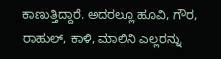ಕಾಣುತ್ತಿದ್ದಾರೆ. ಅದರಲ್ಲೂ ಹೂವಿ, ಗೌರ, ರಾಹುಲ್, ಕಾಳಿ, ಮಾಲಿನಿ ಎಲ್ಲರನ್ನು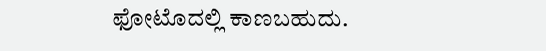ಫೋಟೊದಲ್ಲಿ ಕಾಣಬಹುದು.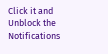Click it and Unblock the Notifications